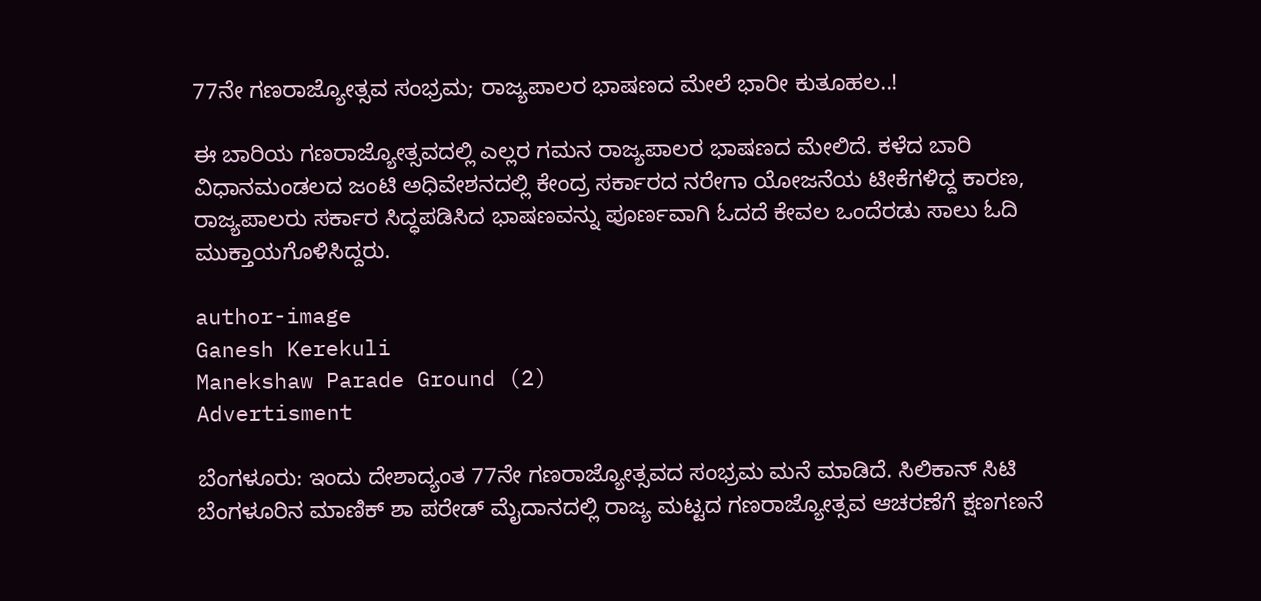77ನೇ ಗಣರಾಜ್ಯೋತ್ಸವ ಸಂಭ್ರಮ; ರಾಜ್ಯಪಾಲರ ಭಾಷಣದ ಮೇಲೆ ಭಾರೀ ಕುತೂಹಲ..!

ಈ ಬಾರಿಯ ಗಣರಾಜ್ಯೋತ್ಸವದಲ್ಲಿ ಎಲ್ಲರ ಗಮನ ರಾಜ್ಯಪಾಲರ ಭಾಷಣದ ಮೇಲಿದೆ. ಕಳೆದ ಬಾರಿ ವಿಧಾನಮಂಡಲದ ಜಂಟಿ ಅಧಿವೇಶನದಲ್ಲಿ ಕೇಂದ್ರ ಸರ್ಕಾರದ ನರೇಗಾ ಯೋಜನೆಯ ಟೀಕೆಗಳಿದ್ದ ಕಾರಣ, ರಾಜ್ಯಪಾಲರು ಸರ್ಕಾರ ಸಿದ್ಧಪಡಿಸಿದ ಭಾಷಣವನ್ನು ಪೂರ್ಣವಾಗಿ ಓದದೆ ಕೇವಲ ಒಂದೆರಡು ಸಾಲು ಓದಿ ಮುಕ್ತಾಯಗೊಳಿಸಿದ್ದರು.

author-image
Ganesh Kerekuli
Manekshaw Parade Ground (2)
Advertisment

ಬೆಂಗಳೂರು: ಇಂದು ದೇಶಾದ್ಯಂತ 77ನೇ ಗಣರಾಜ್ಯೋತ್ಸವದ ಸಂಭ್ರಮ ಮನೆ ಮಾಡಿದೆ. ಸಿಲಿಕಾನ್ ಸಿಟಿ ಬೆಂಗಳೂರಿನ ಮಾಣಿಕ್ ಶಾ ಪರೇಡ್ ಮೈದಾನದಲ್ಲಿ ರಾಜ್ಯ ಮಟ್ಟದ ಗಣರಾಜ್ಯೋತ್ಸವ ಆಚರಣೆಗೆ ಕ್ಷಣಗಣನೆ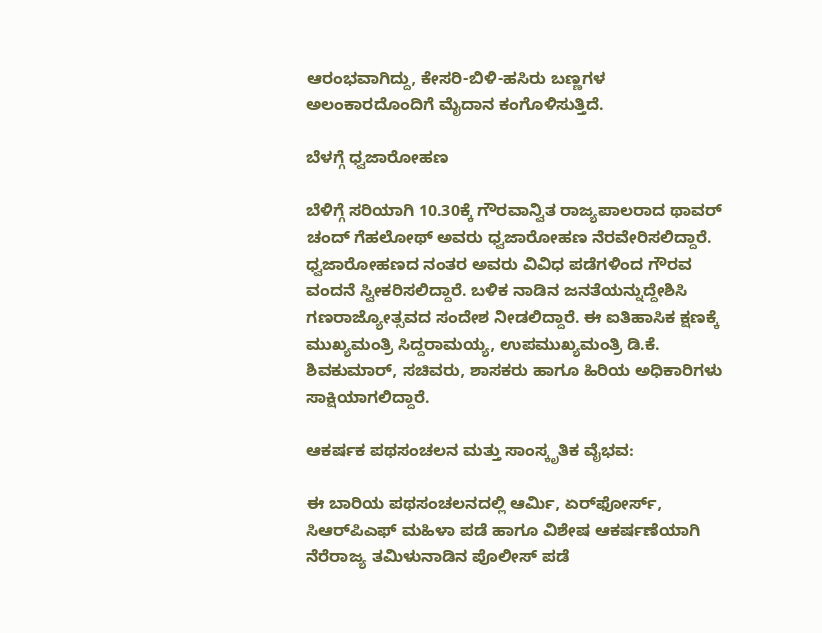ಆರಂಭವಾಗಿದ್ದು, ಕೇಸರಿ-ಬಿಳಿ-ಹಸಿರು ಬಣ್ಣಗಳ ಅಲಂಕಾರದೊಂದಿಗೆ ಮೈದಾನ ಕಂಗೊಳಿಸುತ್ತಿದೆ.

ಬೆಳಗ್ಗೆ ಧ್ವಜಾರೋಹಣ

ಬೆಳಿಗ್ಗೆ ಸರಿಯಾಗಿ 10.30ಕ್ಕೆ ಗೌರವಾನ್ವಿತ ರಾಜ್ಯಪಾಲರಾದ ಥಾವರ್ ಚಂದ್ ಗೆಹಲೋಥ್ ಅವರು ಧ್ವಜಾರೋಹಣ ನೆರವೇರಿಸಲಿದ್ದಾರೆ. ಧ್ವಜಾರೋಹಣದ ನಂತರ ಅವರು ವಿವಿಧ ಪಡೆಗಳಿಂದ ಗೌರವ ವಂದನೆ ಸ್ವೀಕರಿಸಲಿದ್ದಾರೆ. ಬಳಿಕ ನಾಡಿನ ಜನತೆಯನ್ನುದ್ದೇಶಿಸಿ ಗಣರಾಜ್ಯೋತ್ಸವದ ಸಂದೇಶ ನೀಡಲಿದ್ದಾರೆ. ಈ ಐತಿಹಾಸಿಕ ಕ್ಷಣಕ್ಕೆ ಮುಖ್ಯಮಂತ್ರಿ ಸಿದ್ದರಾಮಯ್ಯ, ಉಪಮುಖ್ಯಮಂತ್ರಿ ಡಿ.ಕೆ. ಶಿವಕುಮಾರ್, ಸಚಿವರು, ಶಾಸಕರು ಹಾಗೂ ಹಿರಿಯ ಅಧಿಕಾರಿಗಳು ಸಾಕ್ಷಿಯಾಗಲಿದ್ದಾರೆ.

ಆಕರ್ಷಕ ಪಥಸಂಚಲನ ಮತ್ತು ಸಾಂಸ್ಕೃತಿಕ ವೈಭವ:

ಈ ಬಾರಿಯ ಪಥಸಂಚಲನದಲ್ಲಿ ಆರ್ಮಿ, ಏರ್‌ಫೋರ್ಸ್, ಸಿಆರ್‌ಪಿಎಫ್ ಮಹಿಳಾ ಪಡೆ ಹಾಗೂ ವಿಶೇಷ ಆಕರ್ಷಣೆಯಾಗಿ ನೆರೆರಾಜ್ಯ ತಮಿಳುನಾಡಿನ ಪೊಲೀಸ್ ಪಡೆ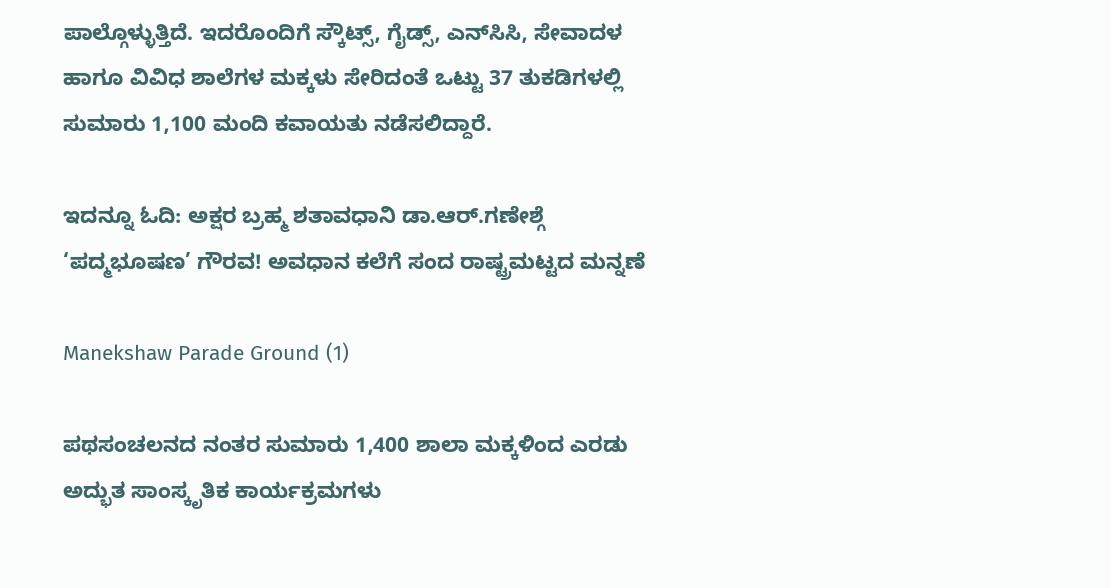ಪಾಲ್ಗೊಳ್ಳುತ್ತಿದೆ. ಇದರೊಂದಿಗೆ ಸ್ಕೌಟ್ಸ್, ಗೈಡ್ಸ್, ಎನ್‌ಸಿಸಿ, ಸೇವಾದಳ ಹಾಗೂ ವಿವಿಧ ಶಾಲೆಗಳ ಮಕ್ಕಳು ಸೇರಿದಂತೆ ಒಟ್ಟು 37 ತುಕಡಿಗಳಲ್ಲಿ ಸುಮಾರು 1,100 ಮಂದಿ ಕವಾಯತು ನಡೆಸಲಿದ್ದಾರೆ.

ಇದನ್ನೂ ಓದಿ: ಅಕ್ಷರ ಬ್ರಹ್ಮ ಶತಾವಧಾನಿ ಡಾ.ಆರ್.ಗಣೇಶ್ಗೆ ‘ಪದ್ಮಭೂಷಣ’ ಗೌರವ! ಅವಧಾನ ಕಲೆಗೆ ಸಂದ ರಾಷ್ಟ್ರಮಟ್ಟದ ಮನ್ನಣೆ

Manekshaw Parade Ground (1)

ಪಥಸಂಚಲನದ ನಂತರ ಸುಮಾರು 1,400 ಶಾಲಾ ಮಕ್ಕಳಿಂದ ಎರಡು ಅದ್ಭುತ ಸಾಂಸ್ಕೃತಿಕ ಕಾರ್ಯಕ್ರಮಗಳು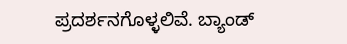ಪ್ರದರ್ಶನಗೊಳ್ಳಲಿವೆ. ಬ್ಯಾಂಡ್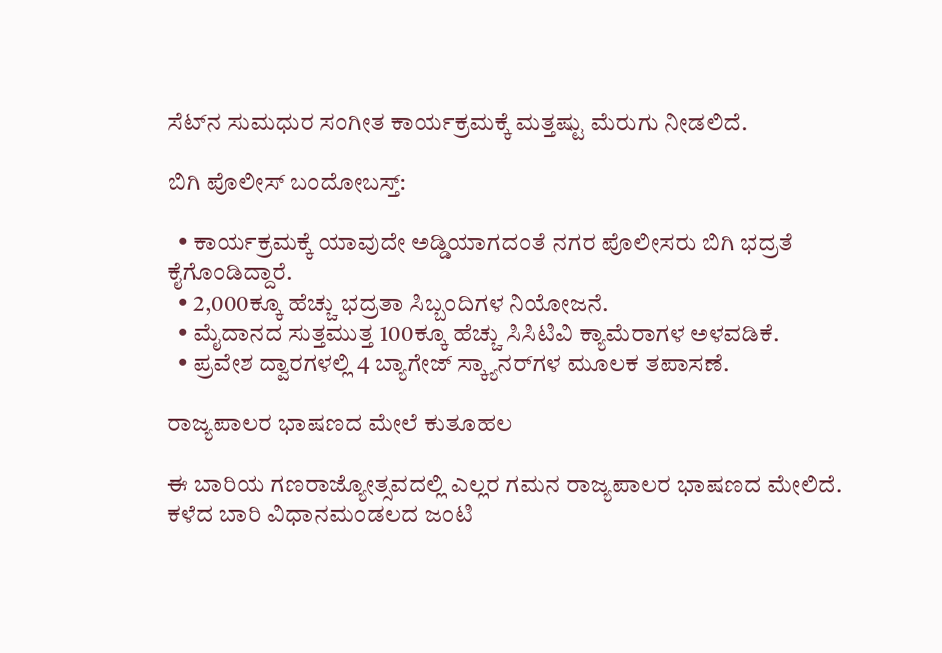ಸೆಟ್‌ನ ಸುಮಧುರ ಸಂಗೀತ ಕಾರ್ಯಕ್ರಮಕ್ಕೆ ಮತ್ತಷ್ಟು ಮೆರುಗು ನೀಡಲಿದೆ.

ಬಿಗಿ ಪೊಲೀಸ್ ಬಂದೋಬಸ್ತ್:

  • ಕಾರ್ಯಕ್ರಮಕ್ಕೆ ಯಾವುದೇ ಅಡ್ಡಿಯಾಗದಂತೆ ನಗರ ಪೊಲೀಸರು ಬಿಗಿ ಭದ್ರತೆ ಕೈಗೊಂಡಿದ್ದಾರೆ.
  • 2,000ಕ್ಕೂ ಹೆಚ್ಚು ಭದ್ರತಾ ಸಿಬ್ಬಂದಿಗಳ ನಿಯೋಜನೆ.
  • ಮೈದಾನದ ಸುತ್ತಮುತ್ತ 100ಕ್ಕೂ ಹೆಚ್ಚು ಸಿಸಿಟಿವಿ ಕ್ಯಾಮೆರಾಗಳ ಅಳವಡಿಕೆ.
  • ಪ್ರವೇಶ ದ್ವಾರಗಳಲ್ಲಿ 4 ಬ್ಯಾಗೇಜ್ ಸ್ಕ್ಯಾನರ್‌ಗಳ ಮೂಲಕ ತಪಾಸಣೆ.

ರಾಜ್ಯಪಾಲರ ಭಾಷಣದ ಮೇಲೆ ಕುತೂಹಲ

ಈ ಬಾರಿಯ ಗಣರಾಜ್ಯೋತ್ಸವದಲ್ಲಿ ಎಲ್ಲರ ಗಮನ ರಾಜ್ಯಪಾಲರ ಭಾಷಣದ ಮೇಲಿದೆ. ಕಳೆದ ಬಾರಿ ವಿಧಾನಮಂಡಲದ ಜಂಟಿ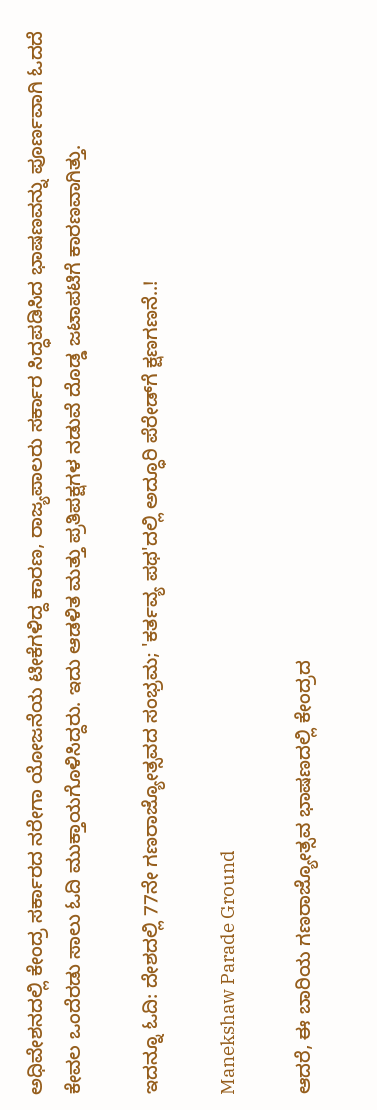ಅಧಿವೇಶನದಲ್ಲಿ ಕೇಂದ್ರ ಸರ್ಕಾರದ ನರೇಗಾ ಯೋಜನೆಯ ಟೀಕೆಗಳಿದ್ದ ಕಾರಣ, ರಾಜ್ಯಪಾಲರು ಸರ್ಕಾರ ಸಿದ್ಧಪಡಿಸಿದ ಭಾಷಣವನ್ನು ಪೂರ್ಣವಾಗಿ ಓದದೆ ಕೇವಲ ಒಂದೆರಡು ಸಾಲು ಓದಿ ಮುಕ್ತಾಯಗೊಳಿಸಿದ್ದರು. ಇದು ಆಡಳಿತ ಮತ್ತು ಪ್ರತಿಪಕ್ಷಗಳ ನಡುವೆ ದೊಡ್ಡ ಜಟಾಪಟಿಗೆ ಕಾರಣವಾಗಿತ್ತು.

ಇದನ್ನೂ ಓದಿ: ದೇಶದಲ್ಲಿ 77ನೇ ಗಣರಾಜ್ಯೋತ್ಸವದ ಸಂಭ್ರಮ; 'ಕರ್ತವ್ಯ ಪಥ'ದಲ್ಲಿ ಅದ್ಧೂರಿ ಪೆರೇಡ್‌ಗೆ ಕ್ಷಣಗಣನೆ..!

Manekshaw Parade Ground

ಆದರೆ, ಈ ಬಾರಿಯ ಗಣರಾಜ್ಯೋತ್ಸವ ಭಾಷಣದಲ್ಲಿ ಕೇಂದ್ರದ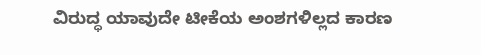ವಿರುದ್ಧ ಯಾವುದೇ ಟೀಕೆಯ ಅಂಶಗಳಿಲ್ಲದ ಕಾರಣ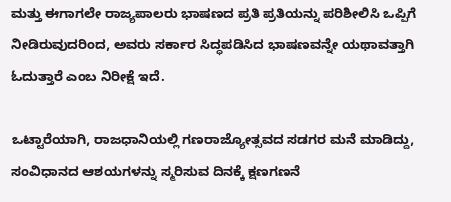ಮತ್ತು ಈಗಾಗಲೇ ರಾಜ್ಯಪಾಲರು ಭಾಷಣದ ಪ್ರತಿ ಪ್ರತಿಯನ್ನು ಪರಿಶೀಲಿಸಿ ಒಪ್ಪಿಗೆ ನೀಡಿರುವುದರಿಂದ, ಅವರು ಸರ್ಕಾರ ಸಿದ್ಧಪಡಿಸಿದ ಭಾಷಣವನ್ನೇ ಯಥಾವತ್ತಾಗಿ ಓದುತ್ತಾರೆ ಎಂಬ ನಿರೀಕ್ಷೆ ಇದೆ.

ಒಟ್ಟಾರೆಯಾಗಿ, ರಾಜಧಾನಿಯಲ್ಲಿ ಗಣರಾಜ್ಯೋತ್ಸವದ ಸಡಗರ ಮನೆ ಮಾಡಿದ್ದು, ಸಂವಿಧಾನದ ಆಶಯಗಳನ್ನು ಸ್ಮರಿಸುವ ದಿನಕ್ಕೆ ಕ್ಷಣಗಣನೆ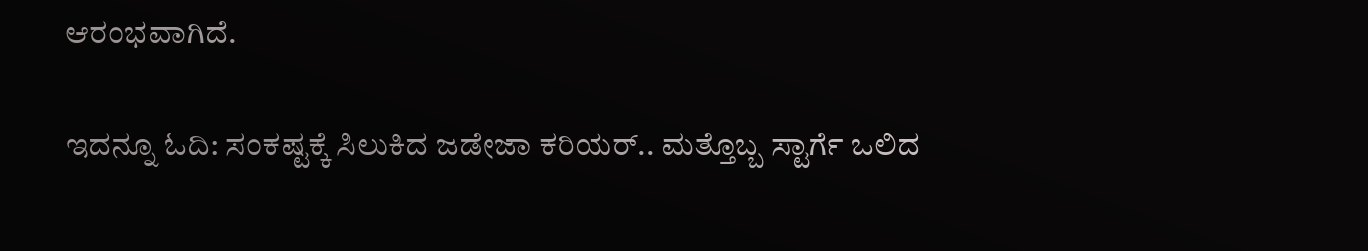ಆರಂಭವಾಗಿದೆ.

ಇದನ್ನೂ ಓದಿ: ಸಂಕಷ್ಟಕ್ಕೆ ಸಿಲುಕಿದ ಜಡೇಜಾ ಕರಿಯರ್.. ಮತ್ತೊಬ್ಬ ಸ್ಟಾರ್ಗೆ ಒಲಿದ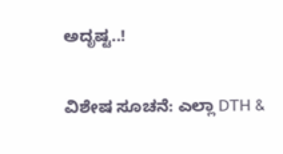ಅದೃಷ್ಟ..!

ವಿಶೇಷ ಸೂಚನೆ: ಎಲ್ಲಾ DTH &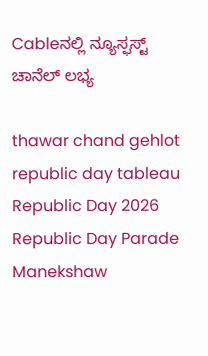Cableನಲ್ಲಿ ನ್ಯೂಸ್ಫಸ್ಟ್ ಚಾನೆಲ್ ಲಭ್ಯ

thawar chand gehlot republic day tableau Republic Day 2026 Republic Day Parade Manekshaw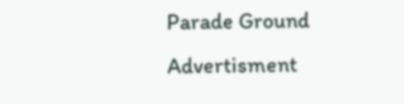Parade Ground
Advertisment